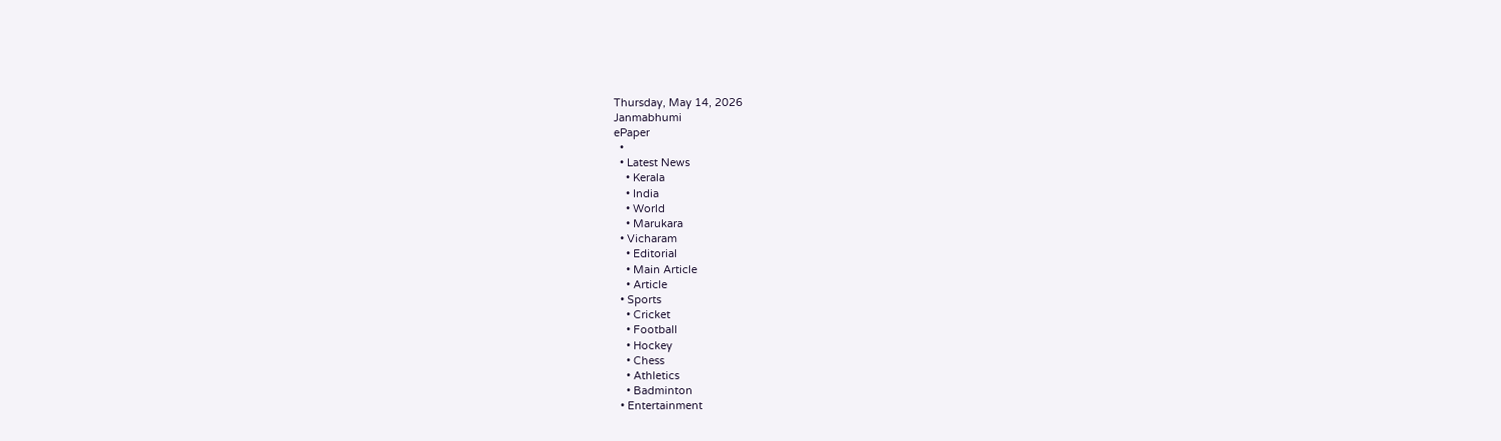Thursday, May 14, 2026
Janmabhumi
ePaper
  •
  • Latest News
    • Kerala
    • India
    • World
    • Marukara
  • Vicharam
    • Editorial
    • Main Article
    • Article
  • Sports
    • Cricket
    • Football
    • Hockey
    • Chess
    • Athletics
    • Badminton
  • Entertainment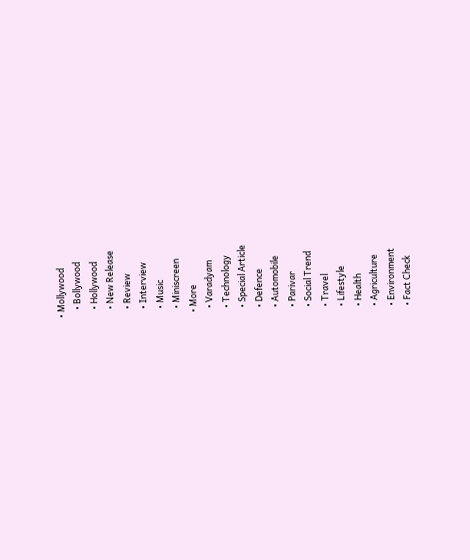• Mollywood
    • Bollywood
    • Hollywood
    • New Release
    • Review
    • Interview
    • Music
    • Miniscreen
  • More
    • Varadyam
    • Technology
    • Special Article
    • Defence
    • Automobile
    • Parivar
    • Social Trend
    • Travel
    • Lifestyle
    • Health
    • Agriculture
    • Environment
    • Fact Check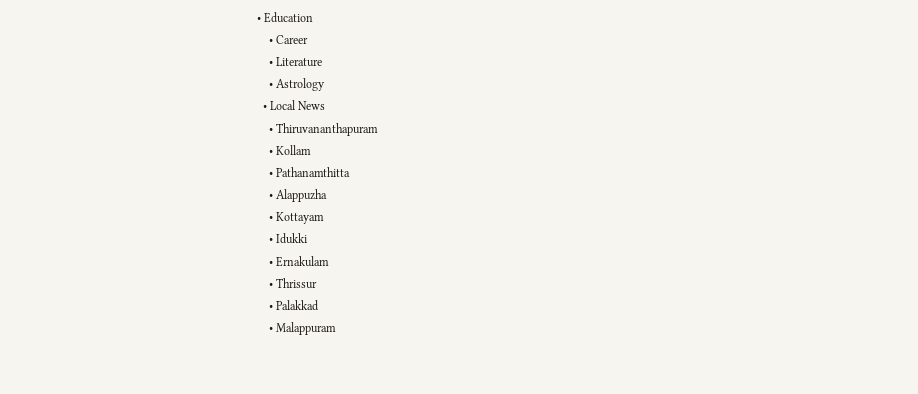• Education
    • Career
    • Literature
    • Astrology
  • Local News
    • Thiruvananthapuram
    • Kollam
    • Pathanamthitta
    • Alappuzha
    • Kottayam
    • Idukki
    • Ernakulam
    • Thrissur
    • Palakkad
    • Malappuram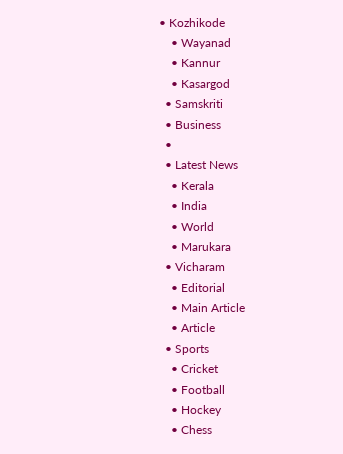• Kozhikode
    • Wayanad
    • Kannur
    • Kasargod
  • Samskriti
  • Business
  •
  • Latest News
    • Kerala
    • India
    • World
    • Marukara
  • Vicharam
    • Editorial
    • Main Article
    • Article
  • Sports
    • Cricket
    • Football
    • Hockey
    • Chess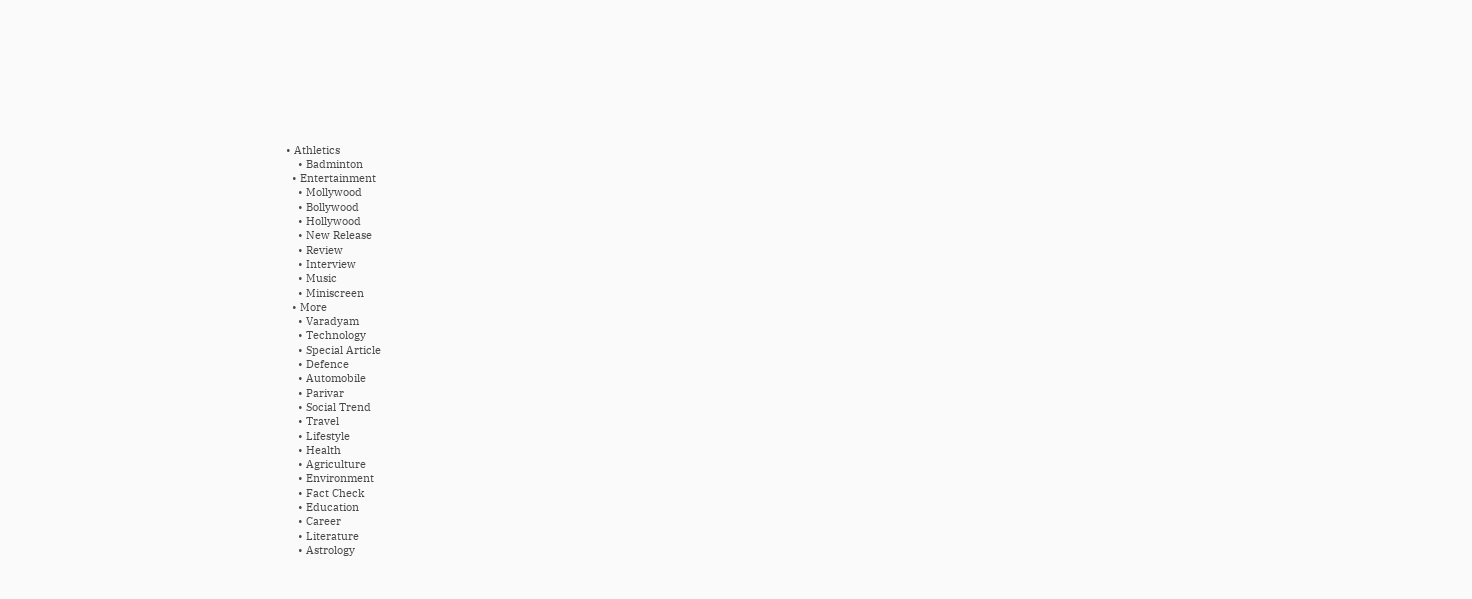• Athletics
    • Badminton
  • Entertainment
    • Mollywood
    • Bollywood
    • Hollywood
    • New Release
    • Review
    • Interview
    • Music
    • Miniscreen
  • More
    • Varadyam
    • Technology
    • Special Article
    • Defence
    • Automobile
    • Parivar
    • Social Trend
    • Travel
    • Lifestyle
    • Health
    • Agriculture
    • Environment
    • Fact Check
    • Education
    • Career
    • Literature
    • Astrology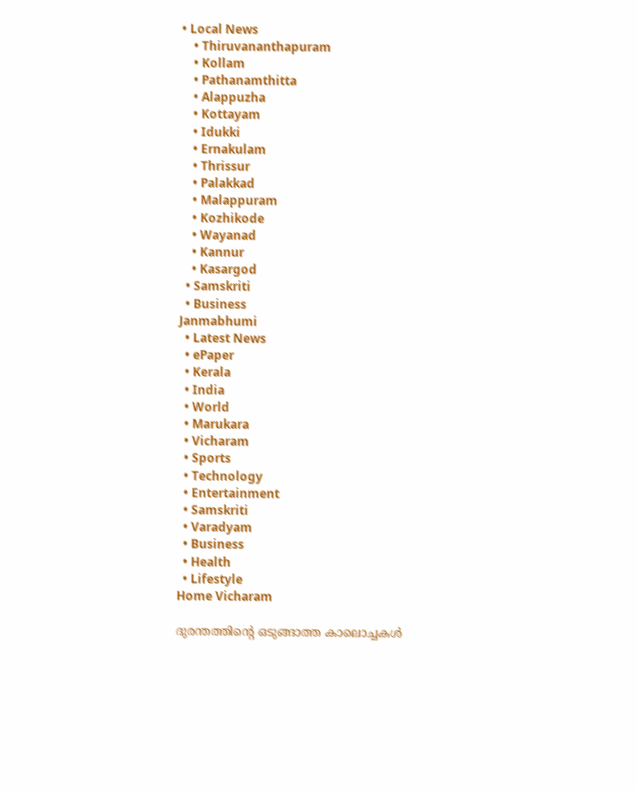• Local News
    • Thiruvananthapuram
    • Kollam
    • Pathanamthitta
    • Alappuzha
    • Kottayam
    • Idukki
    • Ernakulam
    • Thrissur
    • Palakkad
    • Malappuram
    • Kozhikode
    • Wayanad
    • Kannur
    • Kasargod
  • Samskriti
  • Business
Janmabhumi
  • Latest News
  • ePaper
  • Kerala
  • India
  • World
  • Marukara
  • Vicharam
  • Sports
  • Technology
  • Entertainment
  • Samskriti
  • Varadyam
  • Business
  • Health
  • Lifestyle
Home Vicharam

ദുരന്തത്തിന്റെ ഒടുങ്ങാത്ത കാലൊച്ചകള്‍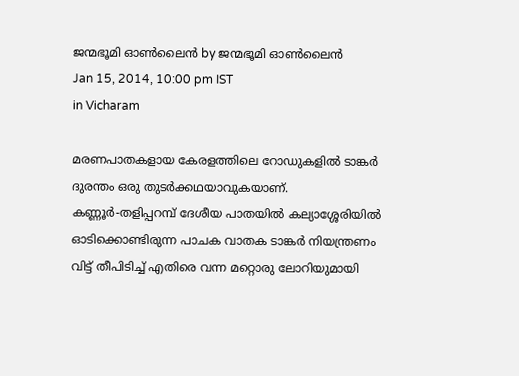ജന്മഭൂമി ഓണ്‍ലൈന്‍ by ജന്മഭൂമി ഓണ്‍ലൈന്‍
Jan 15, 2014, 10:00 pm IST
in Vicharam

മരണപാതകളായ കേരളത്തിലെ റോഡുകളില്‍ ടാങ്കര്‍ ദുരന്തം ഒരു തുടര്‍ക്കഥയാവുകയാണ്‌. കണ്ണൂര്‍-തളിപ്പറമ്പ്‌ ദേശീയ പാതയില്‍ കല്യാശ്ശേരിയില്‍ ഓടിക്കൊണ്ടിരുന്ന പാചക വാതക ടാങ്കര്‍ നിയന്ത്രണം വിട്ട്‌ തീപിടിച്ച്‌ എതിരെ വന്ന മറ്റൊരു ലോറിയുമായി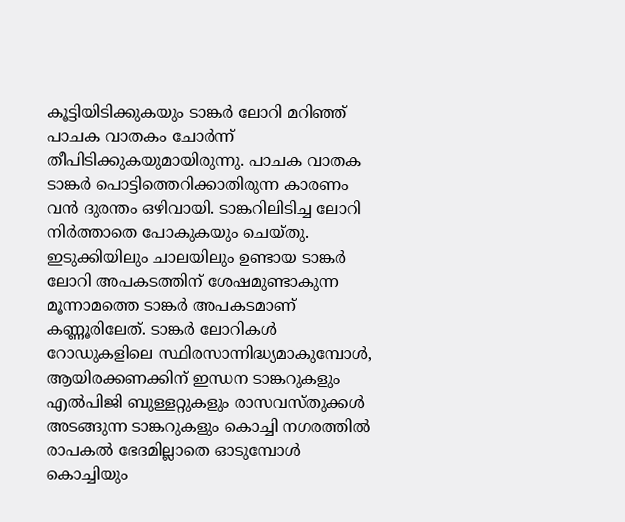കൂട്ടിയിടിക്കുകയും ടാങ്കര്‍ ലോറി മറിഞ്ഞ്‌ പാചക വാതകം ചോര്‍ന്ന്‌ തീപിടിക്കുകയുമായിരുന്നു. പാചക വാതക ടാങ്കര്‍ പൊട്ടിത്തെറിക്കാതിരുന്ന കാരണം വന്‍ ദുരന്തം ഒഴിവായി. ടാങ്കറിലിടിച്ച ലോറി നിര്‍ത്താതെ പോകുകയും ചെയ്തു. ഇടുക്കിയിലും ചാലയിലും ഉണ്ടായ ടാങ്കര്‍ ലോറി അപകടത്തിന്‌ ശേഷമുണ്ടാകുന്ന മൂന്നാമത്തെ ടാങ്കര്‍ അപകടമാണ്‌ കണ്ണൂരിലേത്‌. ടാങ്കര്‍ ലോറികള്‍ റോഡുകളിലെ സ്ഥിരസാന്നിദ്ധ്യമാകുമ്പോള്‍, ആയിരക്കണക്കിന്‌ ഇന്ധന ടാങ്കറുകളും എല്‍പിജി ബുള്ളറ്റുകളും രാസവസ്തുക്കള്‍ അടങ്ങുന്ന ടാങ്കറുകളും കൊച്ചി നഗരത്തില്‍ രാപകല്‍ ഭേദമില്ലാതെ ഓടുമ്പോള്‍ കൊച്ചിയും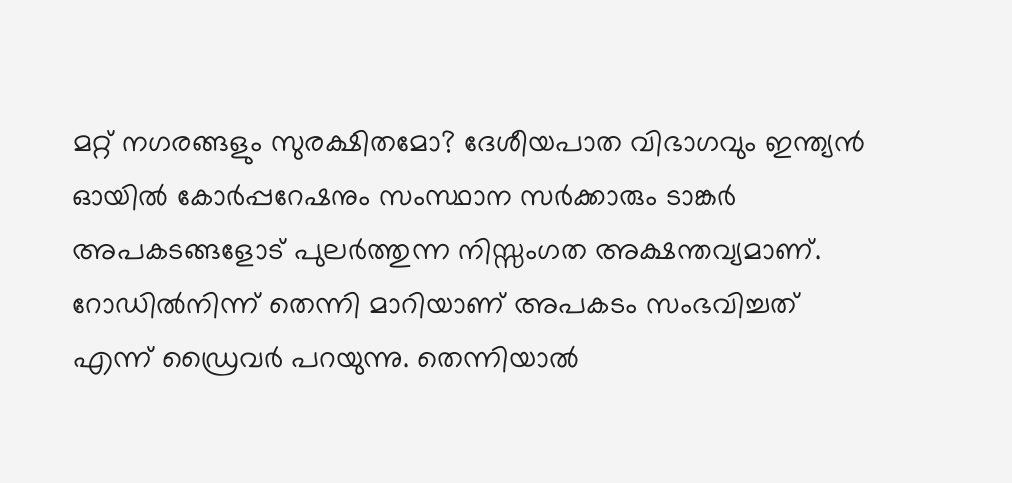മറ്റ്‌ നഗരങ്ങളും സുരക്ഷിതമോ? ദേശീയപാത വിഭാഗവും ഇന്ത്യന്‍ ഓയില്‍ കോര്‍പ്പറേഷനും സംസ്ഥാന സര്‍ക്കാരും ടാങ്കര്‍ അപകടങ്ങളോട്‌ പുലര്‍ത്തുന്ന നിസ്സംഗത അക്ഷന്തവ്യമാണ്‌. റോഡില്‍നിന്ന്‌ തെന്നി മാറിയാണ്‌ അപകടം സംഭവിച്ചത്‌ എന്ന്‌ ഡ്രൈവര്‍ പറയുന്നു. തെന്നിയാല്‍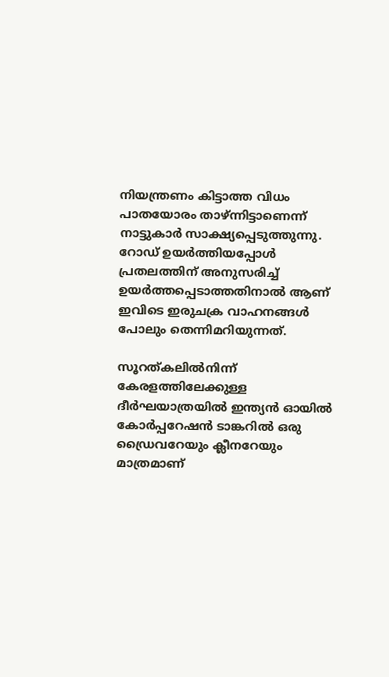നിയന്ത്രണം കിട്ടാത്ത വിധം പാതയോരം താഴ്‌ന്നിട്ടാണെന്ന്‌ നാട്ടുകാര്‍ സാക്ഷ്യപ്പെടുത്തുന്നു. റോഡ്‌ ഉയര്‍ത്തിയപ്പോള്‍ പ്രതലത്തിന്‌ അനുസരിച്ച്‌ ഉയര്‍ത്തപ്പെടാത്തതിനാല്‍ ആണ്‌ ഇവിടെ ഇരുചക്ര വാഹനങ്ങള്‍ പോലും തെന്നിമറിയുന്നത്‌.

സൂറത്കലില്‍നിന്ന്‌ കേരളത്തിലേക്കുള്ള ദീര്‍ഘയാത്രയില്‍ ഇന്ത്യന്‍ ഓയില്‍ കോര്‍പ്പറേഷന്‍ ടാങ്കറില്‍ ഒരു ഡ്രൈവറേയും ക്ലീനറേയും മാത്രമാണ്‌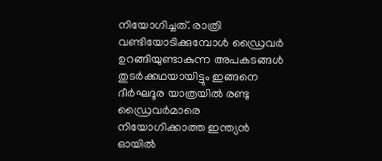നിയോഗിച്ചത്‌. രാത്രി വണ്ടിയോടിക്കുമ്പോള്‍ ഡ്രൈവര്‍ ഉറങ്ങിയുണ്ടാകുന്ന അപകടങ്ങള്‍ തുടര്‍ക്കഥയായിട്ടും ഇങ്ങനെ ദീര്‍ഘദൂര യാത്രയില്‍ രണ്ടു ഡ്രൈവര്‍മാരെ നിയോഗിക്കാത്ത ഇന്ത്യന്‍ ഓയില്‍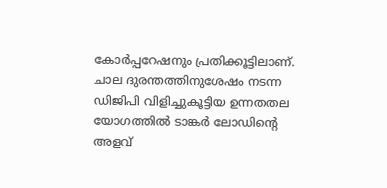കോര്‍പ്പറേഷനും പ്രതിക്കൂട്ടിലാണ്‌. ചാല ദുരന്തത്തിനുശേഷം നടന്ന ഡിജിപി വിളിച്ചുകൂട്ടിയ ഉന്നതതല യോഗത്തില്‍ ടാങ്കര്‍ ലോഡിന്റെ അളവ്‌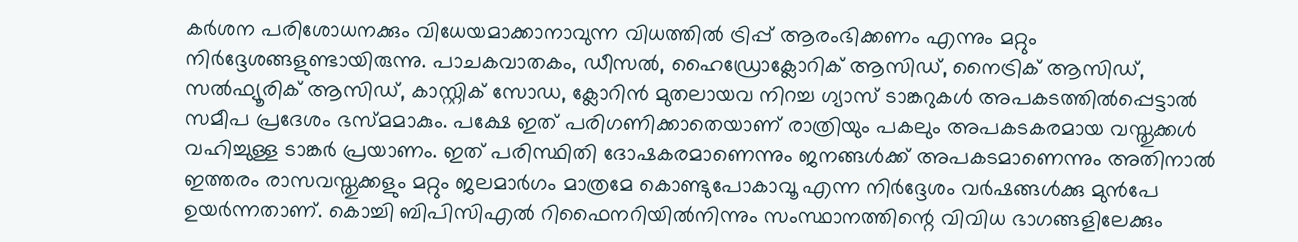കര്‍ശന പരിശോധനക്കും വിധേയമാക്കാനാവുന്ന വിധത്തില്‍ ട്രിപ്പ്‌ ആരംഭിക്കണം എന്നും മറ്റും നിര്‍ദ്ദേശങ്ങളുണ്ടായിരുന്നു. പാചകവാതകം, ഡീസല്‍, ഹൈഡ്രോക്ലോറിക്‌ ആസിഡ്‌, നൈട്രിക്‌ ആസിഡ്‌, സല്‍ഫ്യൂരിക്‌ ആസിഡ്‌, കാസ്റ്റിക്‌ സോഡ, ക്ലോറിന്‍ മുതലായവ നിറച്ച ഗ്യാസ്‌ ടാങ്കറുകള്‍ അപകടത്തില്‍പ്പെട്ടാല്‍ സമീപ പ്രദേശം ഭസ്മമാകും. പക്ഷേ ഇത്‌ പരിഗണിക്കാതെയാണ്‌ രാത്രിയും പകലും അപകടകരമായ വസ്തുക്കള്‍ വഹിച്ചുള്ള ടാങ്കര്‍ പ്രയാണം. ഇത്‌ പരിസ്ഥിതി ദോഷകരമാണെന്നും ജനങ്ങള്‍ക്ക്‌ അപകടമാണെന്നും അതിനാല്‍ ഇത്തരം രാസവസ്തുക്കളും മറ്റും ജലമാര്‍ഗം മാത്രമേ കൊണ്ടുപോകാവൂ എന്ന നിര്‍ദ്ദേശം വര്‍ഷങ്ങള്‍ക്കു മുന്‍പേ ഉയര്‍ന്നതാണ്‌. കൊച്ചി ബിപിസിഎല്‍ റിഫൈനറിയില്‍നിന്നും സംസ്ഥാനത്തിന്റെ വിവിധ ഭാഗങ്ങളിലേക്കും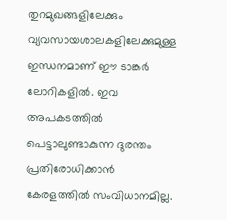തുറമുഖങ്ങളിലേക്കും വ്യവസായശാലകളിലേക്കുമുള്ള ഇന്ധനമാണ്‌ ഈ ടാങ്കര്‍ ലോറികളില്‍. ഇവ അപകടത്തില്‍ പെട്ടാലുണ്ടാകുന്ന ദുരന്തം പ്രതിരോധിക്കാന്‍ കേരളത്തില്‍ സംവിധാനമില്ല.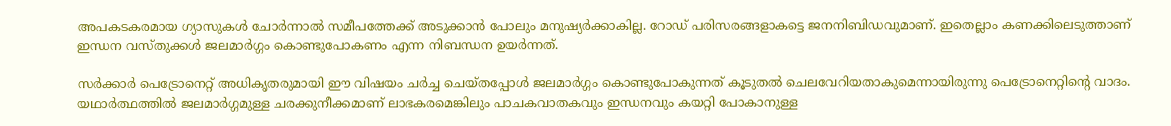അപകടകരമായ ഗ്യാസുകള്‍ ചോര്‍ന്നാല്‍ സമീപത്തേക്ക്‌ അടുക്കാന്‍ പോലും മനുഷ്യര്‍ക്കാകില്ല. റോഡ്‌ പരിസരങ്ങളാകട്ടെ ജനനിബിഡവുമാണ്‌. ഇതെല്ലാം കണക്കിലെടുത്താണ്‌ ഇന്ധന വസ്തുക്കള്‍ ജലമാര്‍ഗ്ഗം കൊണ്ടുപോകണം എന്ന നിബന്ധന ഉയര്‍ന്നത്‌.

സര്‍ക്കാര്‍ പെട്രോനെറ്റ്‌ അധികൃതരുമായി ഈ വിഷയം ചര്‍ച്ച ചെയ്തപ്പോള്‍ ജലമാര്‍ഗ്ഗം കൊണ്ടുപോകുന്നത്‌ കൂടുതല്‍ ചെലവേറിയതാകുമെന്നായിരുന്നു പെട്രോനെറ്റിന്റെ വാദം. യഥാര്‍ത്ഥത്തില്‍ ജലമാര്‍ഗ്ഗമുള്ള ചരക്കുനീക്കമാണ്‌ ലാഭകരമെങ്കിലും പാചകവാതകവും ഇന്ധനവും കയറ്റി പോകാനുള്ള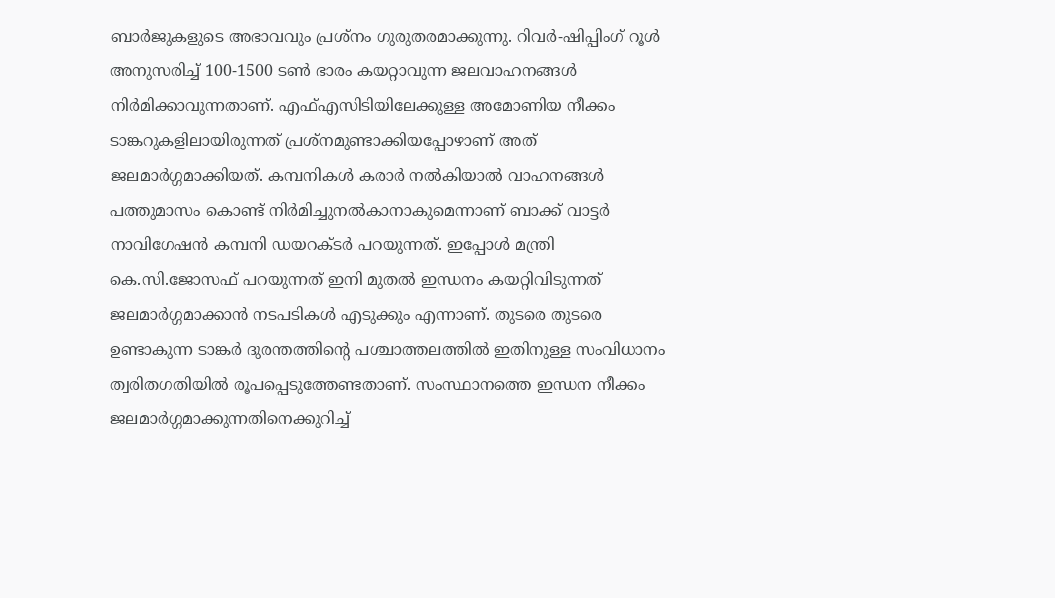ബാര്‍ജുകളുടെ അഭാവവും പ്രശ്നം ഗുരുതരമാക്കുന്നു. റിവര്‍-ഷിപ്പിംഗ്‌ റൂള്‍ അനുസരിച്ച്‌ 100-1500 ടണ്‍ ഭാരം കയറ്റാവുന്ന ജലവാഹനങ്ങള്‍ നിര്‍മിക്കാവുന്നതാണ്‌. എഫ്‌എസിടിയിലേക്കുള്ള അമോണിയ നീക്കം ടാങ്കറുകളിലായിരുന്നത്‌ പ്രശ്നമുണ്ടാക്കിയപ്പോഴാണ്‌ അത്‌ ജലമാര്‍ഗ്ഗമാക്കിയത്‌. കമ്പനികള്‍ കരാര്‍ നല്‍കിയാല്‍ വാഹനങ്ങള്‍ പത്തുമാസം കൊണ്ട്‌ നിര്‍മിച്ചുനല്‍കാനാകുമെന്നാണ്‌ ബാക്ക്‌ വാട്ടര്‍ നാവിഗേഷന്‍ കമ്പനി ഡയറക്ടര്‍ പറയുന്നത്‌. ഇപ്പോള്‍ മന്ത്രി കെ.സി.ജോസഫ്‌ പറയുന്നത്‌ ഇനി മുതല്‍ ഇന്ധനം കയറ്റിവിടുന്നത്‌ ജലമാര്‍ഗ്ഗമാക്കാന്‍ നടപടികള്‍ എടുക്കും എന്നാണ്‌. തുടരെ തുടരെ ഉണ്ടാകുന്ന ടാങ്കര്‍ ദുരന്തത്തിന്റെ പശ്ചാത്തലത്തില്‍ ഇതിനുള്ള സംവിധാനം ത്വരിതഗതിയില്‍ രൂപപ്പെടുത്തേണ്ടതാണ്‌. സംസ്ഥാനത്തെ ഇന്ധന നീക്കം ജലമാര്‍ഗ്ഗമാക്കുന്നതിനെക്കുറിച്ച്‌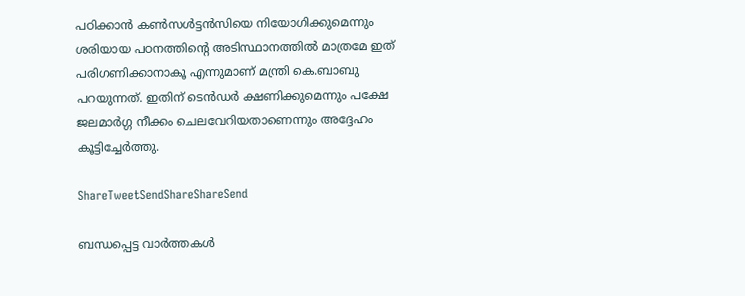പഠിക്കാന്‍ കണ്‍സള്‍ട്ടന്‍സിയെ നിയോഗിക്കുമെന്നും ശരിയായ പഠനത്തിന്റെ അടിസ്ഥാനത്തില്‍ മാത്രമേ ഇത്‌ പരിഗണിക്കാനാകൂ എന്നുമാണ്‌ മന്ത്രി കെ.ബാബു പറയുന്നത്‌. ഇതിന്‌ ടെന്‍ഡര്‍ ക്ഷണിക്കുമെന്നും പക്ഷേ ജലമാര്‍ഗ്ഗ നീക്കം ചെലവേറിയതാണെന്നും അദ്ദേഹം കൂട്ടിച്ചേര്‍ത്തു.

ShareTweetSendShareShareSend

ബന്ധപ്പെട്ട വാര്‍ത്തകള്‍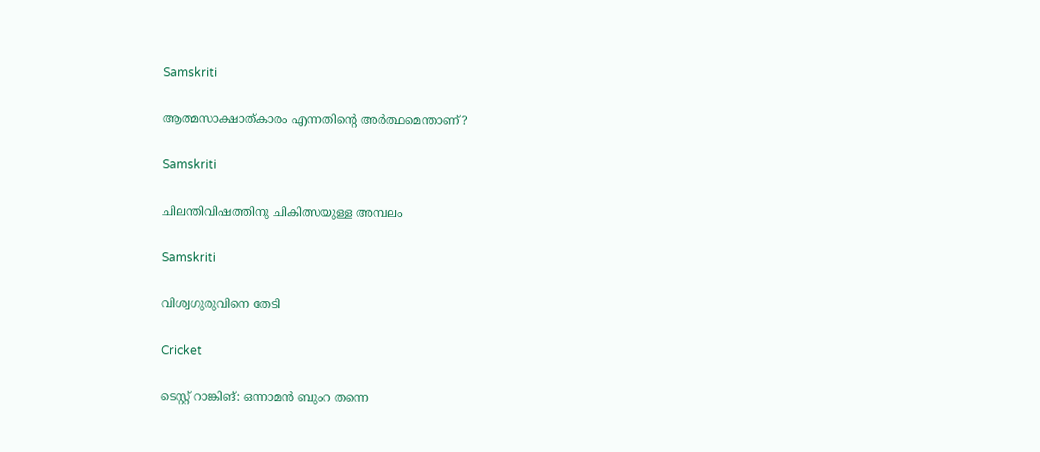Samskriti

ആത്മസാക്ഷാത്കാരം എന്നതിന്റെ അര്‍ത്ഥമെന്താണ്?

Samskriti

ചിലന്തിവിഷത്തിനു ചികിത്സയുള്ള അമ്പലം

Samskriti

വിശ്വഗുരുവിനെ തേടി

Cricket

ടെസ്റ്റ് റാങ്കിങ്: ഒന്നാമന്‍ ബുംറ തന്നെ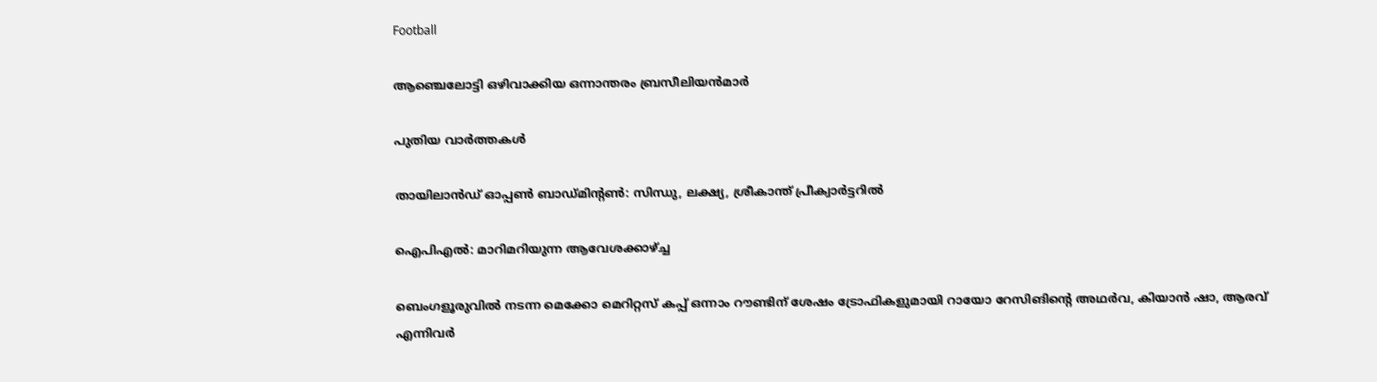Football

ആഞ്ചെലോട്ടി ഒഴിവാക്കിയ ഒന്നാന്തരം ബ്രസീലിയന്‍മാര്‍

പുതിയ വാര്‍ത്തകള്‍

തായിലാന്‍ഡ് ഓപ്പണ്‍ ബാഡ്മിന്റണ്‍: സിന്ധു, ലക്ഷ്യ, ശ്രീകാന്ത് പ്രീക്വാര്‍ട്ടറില്‍

ഐപിഎല്‍: മാറിമറിയുന്ന ആവേശക്കാഴ്‌ച്ച

ബെംഗളൂരുവില്‍ നടന്ന മെക്കോ മെറിറ്റസ് കപ്പ് ഒന്നാം റൗണ്ടിന് ശേഷം ട്രോഫികളുമായി റായോ റേസിങിന്റെ അഥര്‍വ, കിയാന്‍ ഷാ, ആരവ് എന്നിവര്‍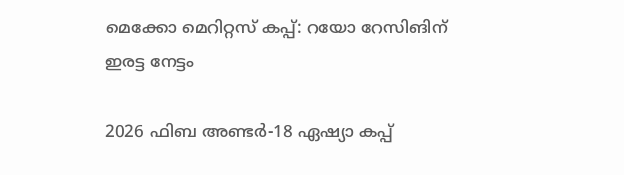മെക്കോ മെറിറ്റസ് കപ്പ്: റയോ റേസിങിന് ഇരട്ട നേട്ടം

2026 ഫിബ അണ്ടര്‍-18 ഏഷ്യാ കപ്പ്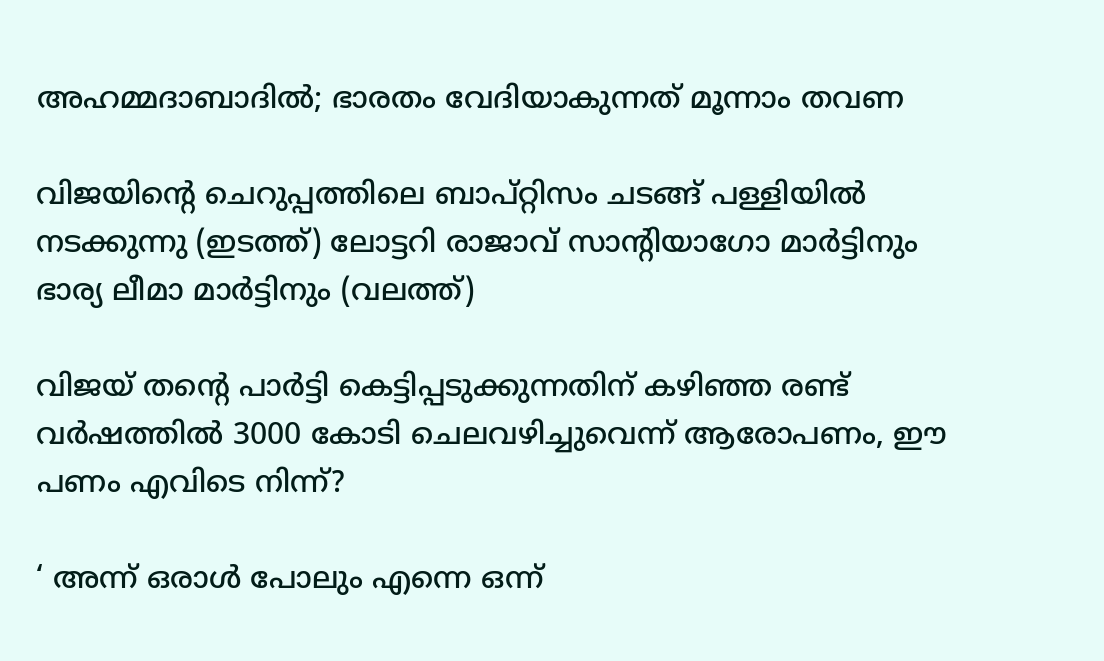അഹമ്മദാബാദില്‍; ഭാരതം വേദിയാകുന്നത് മൂന്നാം തവണ

വിജയിന്‍റെ ചെറുപ്പത്തിലെ ബാപ്റ്റിസം ചടങ്ങ് പള്ളിയില്‍ നടക്കുന്നു (ഇടത്ത്) ലോട്ടറി രാജാവ് സാന്‍റിയാഗോ മാര്‍ട്ടിനും ഭാര്യ ലീമാ മാര്‍ട്ടിനും (വലത്ത്)

വിജയ് തന്റെ പാര്‍ട്ടി കെട്ടിപ്പടുക്കുന്നതിന് കഴിഞ്ഞ രണ്ട് വര്‍ഷത്തില്‍ 3000 കോടി ചെലവഴിച്ചുവെന്ന് ആരോപണം, ഈ പണം എവിടെ നിന്ന്?

‘ അന്ന് ഒരാൾ പോലും എന്നെ ഒന്ന്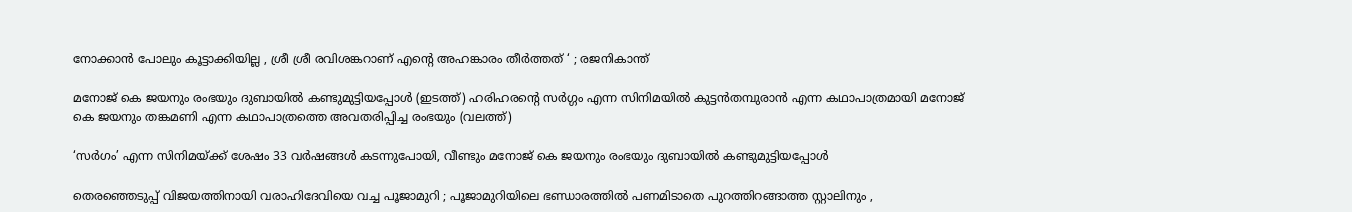നോക്കാൻ പോലും കൂട്ടാക്കിയില്ല , ശ്രീ ശ്രീ രവിശങ്കറാണ് എന്റെ അഹങ്കാരം തീർത്തത് ‘ ; രജനികാന്ത്

മനോജ് കെ ജയനും രംഭയും ദുബായില്‍ കണ്ടുമുട്ടിയപ്പോള്‍ (ഇടത്ത്) ഹരിഹരന്‍റെ സര്‍ഗ്ഗം എന്ന സിനിമയില്‍ കുട്ടന്‍തമ്പുരാന്‍ എന്ന കഥാപാത്രമായി മനോജ് കെ ജയനും തങ്കമണി എന്ന കഥാപാത്രത്തെ അവതരിപ്പിച്ച രംഭയും (വലത്ത്)

‘സര്‍ഗം’ എന്ന സിനിമയ്‌ക്ക് ശേഷം 33 വർഷങ്ങൾ കടന്നുപോയി, വീണ്ടും മനോജ് കെ ജയനും രംഭയും ദുബായില്‍ കണ്ടുമുട്ടിയപ്പോള്‍

തെരഞ്ഞെടുപ്പ് വിജയത്തിനായി വരാഹിദേവിയെ വച്ച പൂജാമുറി ; പൂജാമുറിയിലെ ഭണ്ഡാരത്തിൽ പണമിടാതെ പുറത്തിറങ്ങാത്ത സ്റ്റാലിനും ,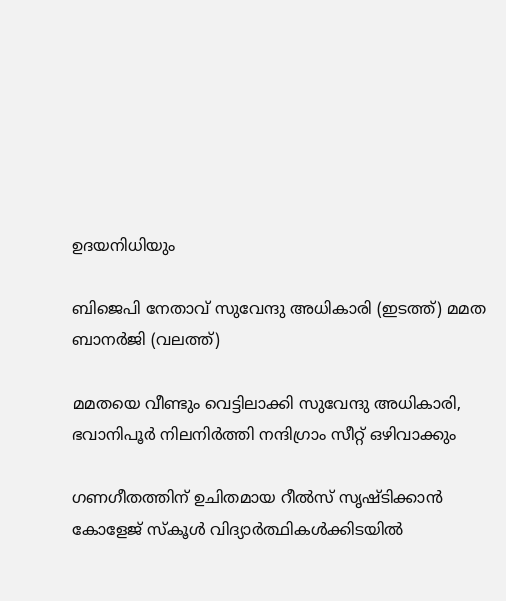ഉദയനിധിയും

ബിജെപി നേതാവ് സുവേന്ദു അധികാരി (ഇടത്ത്) മമത ബാനര്‍ജി (വലത്ത്)

മമതയെ വീണ്ടും വെട്ടിലാക്കി സുവേന്ദു അധികാരി, ഭവാനിപൂര്‍ നിലനിര്‍ത്തി നന്ദിഗ്രാം സീറ്റ് ഒഴിവാക്കും

ഗണഗീതത്തിന് ഉചിതമായ റീല്‍സ് സൃഷ്ടിക്കാന്‍ കോളേജ് സ്കൂള്‍ വിദ്യാര്‍ത്ഥികള്‍ക്കിടയില്‍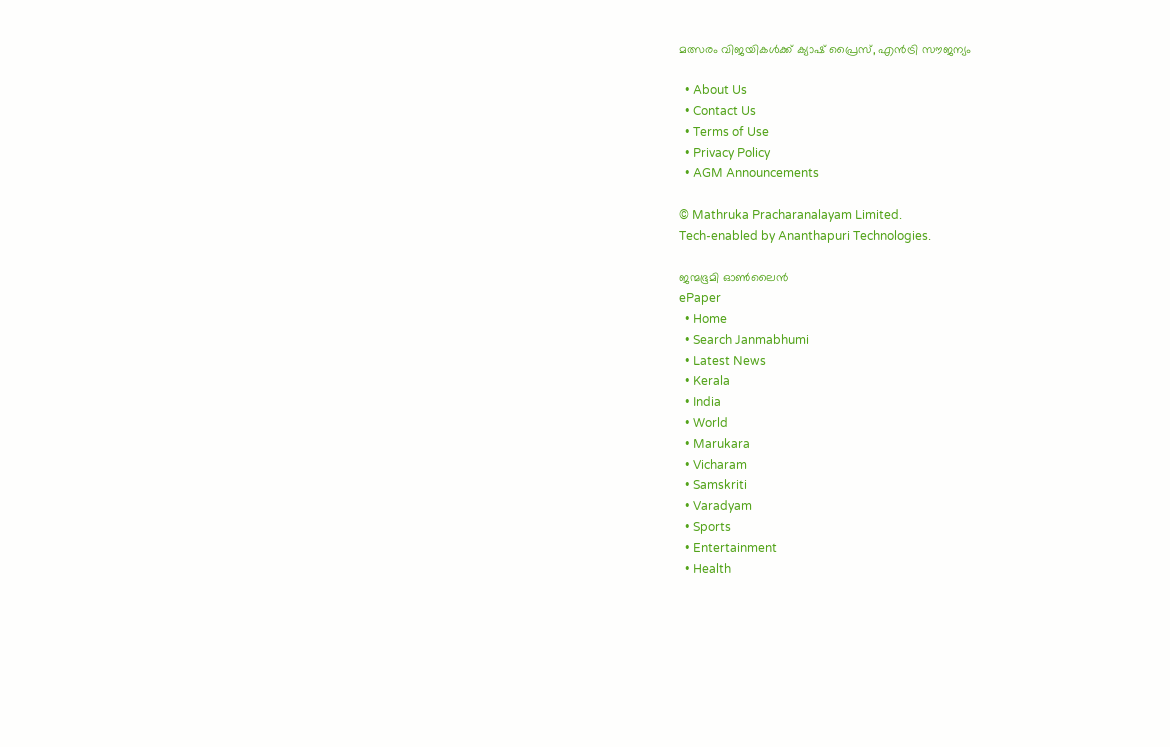മത്സരം വിജയികള്‍ക്ക് ക്യാഷ് പ്രൈസ്, എന്‍ട്രി സൗജന്യം

  • About Us
  • Contact Us
  • Terms of Use
  • Privacy Policy
  • AGM Announcements

© Mathruka Pracharanalayam Limited.
Tech-enabled by Ananthapuri Technologies.

ജന്മഭൂമി ഓണ്‍ലൈന്‍
ePaper
  • Home
  • Search Janmabhumi
  • Latest News
  • Kerala
  • India
  • World
  • Marukara
  • Vicharam
  • Samskriti
  • Varadyam
  • Sports
  • Entertainment
  • Health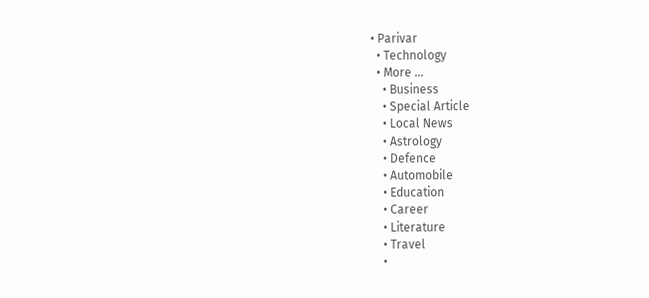• Parivar
  • Technology
  • More …
    • Business
    • Special Article
    • Local News
    • Astrology
    • Defence
    • Automobile
    • Education
    • Career
    • Literature
    • Travel
    •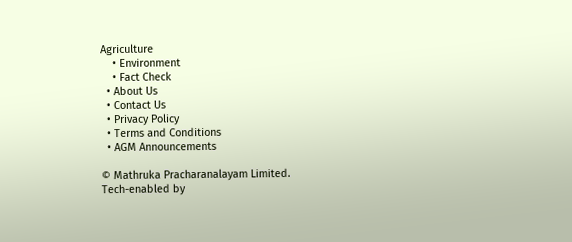Agriculture
    • Environment
    • Fact Check
  • About Us
  • Contact Us
  • Privacy Policy
  • Terms and Conditions
  • AGM Announcements

© Mathruka Pracharanalayam Limited.
Tech-enabled by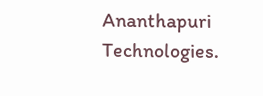Ananthapuri Technologies.